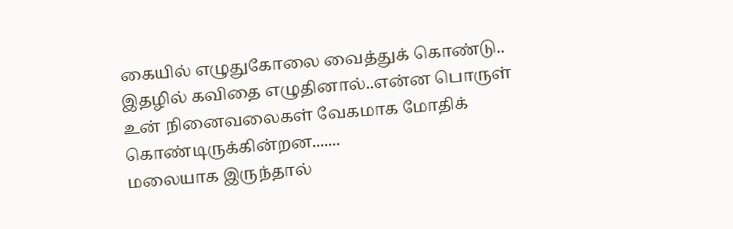கையில் எழுதுகோலை வைத்துக் கொண்டு..
இதழில் கவிதை எழுதினால்..என்ன பொருள்
உன் நினைவலைகள் வேகமாக மோதிக் கொண்டிருக்கின்றன.......
மலையாக இருந்தால்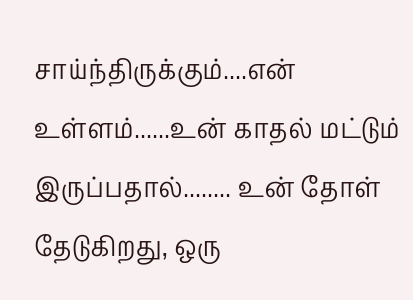சாய்ந்திருக்கும்....என் உள்ளம்......உன் காதல் மட்டும் இருப்பதால்........ உன் தோள் தேடுகிறது, ஒரு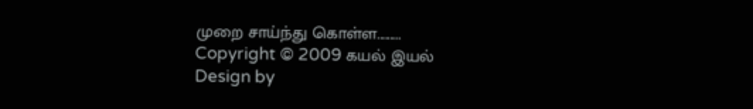முறை சாய்ந்து கொள்ள.........
Copyright © 2009 கயல் இயல்
Design by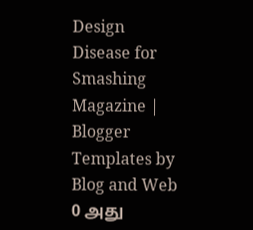Design Disease for Smashing Magazine | Blogger Templates by Blog and Web
0 அது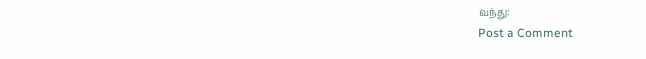வந்து:
Post a Comment